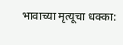भावाच्या मृत्यूचा धक्का: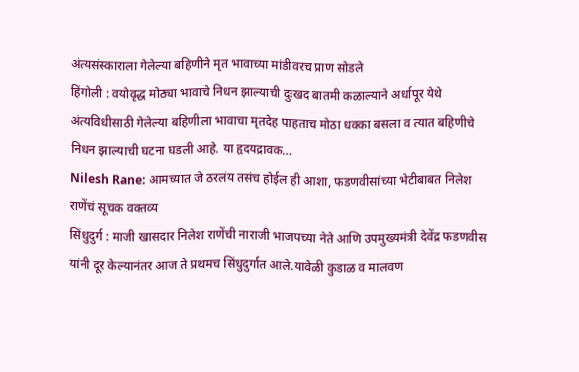अंत्यसंस्काराला गेलेल्या बहिणीने मृत भावाच्या मांडीवरच प्राण सोडले
हिंगोली : वयोवृद्ध मोठ्या भावाचे निधन झाल्याची दुःखद बातमी कळाल्याने अर्धापूर येथे अंत्यविधीसाठी गेलेल्या बहिणीला भावाचा मृतदेह पाहताच मोठा धक्का बसला व त्यात बहिणीचे निधन झाल्याची घटना घडली आहे. या हृदयद्रावक…
Nilesh Rane: आमच्यात जे ठरलंय तसंच होईल ही आशा, फडणवीसांच्या भेटीबाबत निलेश राणेंचं सूचक वक्तव्य
सिंधुदुर्ग : माजी खासदार निलेश राणेंची नाराजी भाजपच्या नेते आणि उपमुख्यमंत्री देवेंद्र फडणवीस यांनी दूर केल्यानंतर आज ते प्रथमच सिंधुदुर्गात आले.यावेळी कुडाळ व मालवण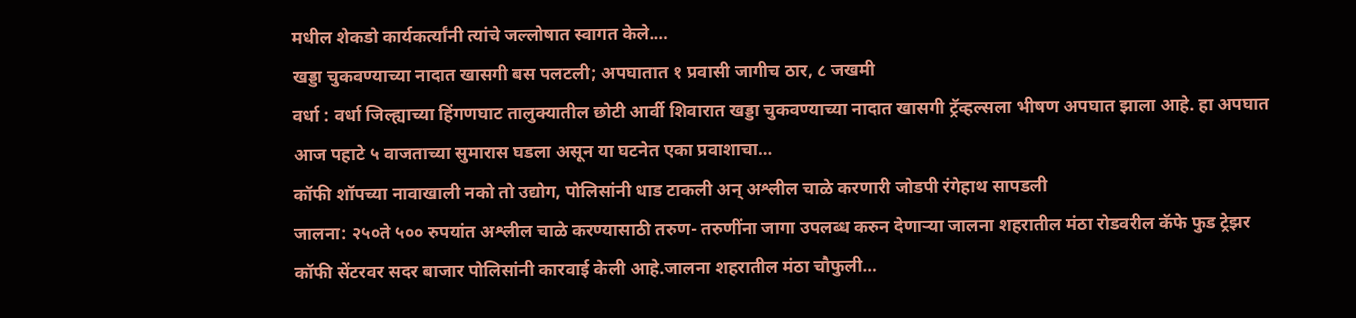मधील शेकडो कार्यकर्त्यांनी त्यांचे जल्लोषात स्वागत केले.…
खड्डा चुकवण्याच्या नादात खासगी बस पलटली; अपघातात १ प्रवासी जागीच ठार, ८ जखमी
वर्धा : वर्धा जिल्ह्याच्या हिंगणघाट तालुक्यातील छोटी आर्वी शिवारात खड्डा चुकवण्याच्या नादात खासगी ट्रॅव्हल्सला भीषण अपघात झाला आहे. हा अपघात आज पहाटे ५ वाजताच्या सुमारास घडला असून या घटनेत एका प्रवाशाचा…
कॉफी शॉपच्या नावाखाली नको तो उद्योग, पोलिसांनी धाड टाकली अन् अश्लील चाळे करणारी जोडपी रंगेहाथ सापडली
जालना: २५०ते ५०० रुपयांत अश्लील चाळे करण्यासाठी तरुण- तरुणींना जागा उपलब्ध करुन देणाऱ्या जालना शहरातील मंठा रोडवरील कॅफे फुड ट्रेझर कॉफी सेंटरवर सदर बाजार पोलिसांनी कारवाई केली आहे.जालना शहरातील मंठा चौफुली…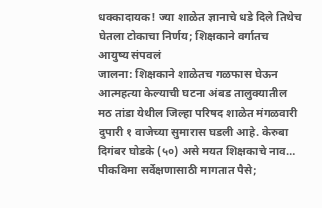धक्कादायक! ज्या शाळेत ज्ञानाचे धडे दिले तिथेच घेतला टोकाचा निर्णय; शिक्षकाने वर्गातच आयुष्य संपवलं
जालना: शिक्षकाने शाळेतच गळफास घेऊन आत्महत्या केल्याची घटना अंबड तालुक्यातील मठ तांडा येथील जिल्हा परिषद शाळेत मंगळवारी दुपारी १ वाजेच्या सुमारास घडली आहे. केरुबा दिगंबर घोडके (५०) असे मयत शिक्षकाचे नाव…
पीकविमा सर्वेक्षणासाठी मागतात पैसे;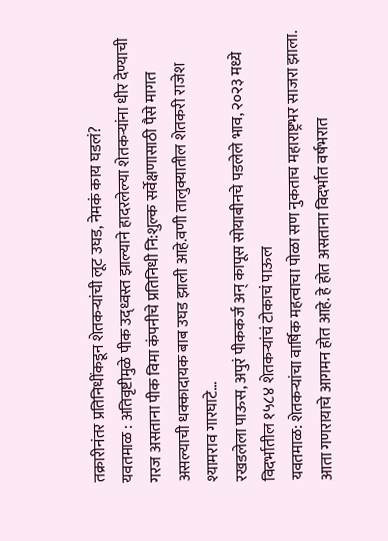तक्रारीनंतर प्रतिनिधींकडून शेतकऱ्यांची लूट उघड, नेमकं काय घडलं?
यवतमाळ : अतिवृष्टीमुळे पीक उद्ध्वस्त झाल्याने हादरलेल्या शेतकऱ्यांना धीर देण्याची गरज असताना पीक विमा कंपनीचे प्रतिनिधी नि:शुल्क सर्वेक्षणासाठी पैसे मागत असल्याची धक्कादायक बाब उघड झाली आहे.वणी तालुक्यातील शेतकरी राजेश श्यामराव गारघाटे…
रखडलेला पाऊस, अपुरं पीककर्ज अन् कापूस सोयाबीनचे पडलेले भाव, २०२३ मध्ये विदर्भातील १५८४ शेतकऱ्यांचं टोकाचं पाऊल
यवतमाळ: शेतकऱ्यांचा वार्षिक महत्वाचा पोळा सण नुकताच महाराष्ट्रभर साजरा झाला. आता गणरायाचे आगमन होत आहे. हे होत असताना विदर्भात वर्षभरात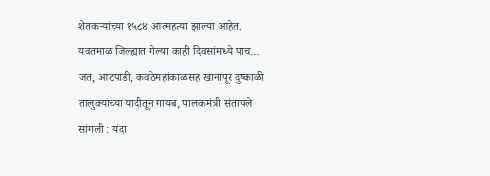शेतकऱ्यांच्या १५८४ आत्महत्या झाल्या आहेत. यवतमाळ जिल्ह्यात गेल्या काही दिवसांमध्ये पाच…
जत, आटपाडी, कवठेमहांकाळसह खानापूर दुष्काळी तालुक्यांच्या यादीतून गायब, पालकमंत्री संतापले
सांगली : यंदा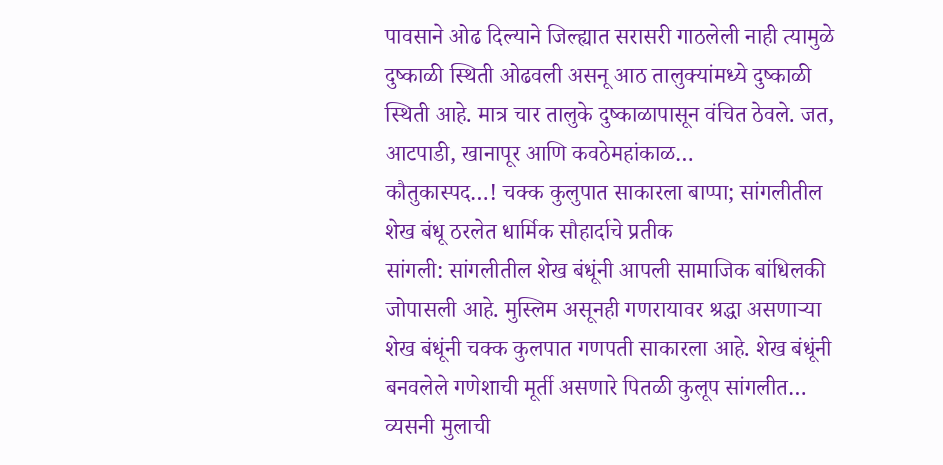पावसाने ओढ दिल्याने जिल्ह्यात सरासरी गाठलेली नाही त्यामुळे दुष्काळी स्थिती ओढवली असनू आठ तालुक्यांमध्ये दुष्काळी स्थिती आहे. मात्र चार तालुके दुष्काळापासून वंचित ठेवले. जत, आटपाडी, खानापूर आणि कवठेमहांकाळ…
कौतुकास्पद…! चक्क कुलुपात साकारला बाप्पा; सांगलीतील शेख बंधू ठरलेत धार्मिक सौहार्दाचे प्रतीक
सांगली: सांगलीतील शेख बंधूंनी आपली सामाजिक बांधिलकी जोपासली आहे. मुस्लिम असूनही गणरायावर श्रद्धा असणाऱ्या शेख बंधूंनी चक्क कुलपात गणपती साकारला आहे. शेख बंधूंनी बनवलेले गणेशाची मूर्ती असणारे पितळी कुलूप सांगलीत…
व्यसनी मुलाची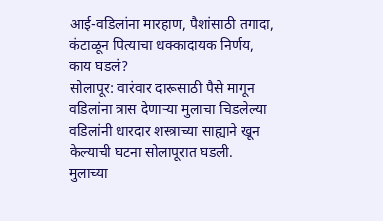आई-वडिलांना मारहाण, पैशांसाठी तगादा, कंटाळून पित्याचा धक्कादायक निर्णय, काय घडलं?
सोलापूर: वारंवार दारूसाठी पैसे मागून वडिलांना त्रास देणाऱ्या मुलाचा चिडलेल्या वडिलांनी धारदार शस्त्राच्या साह्याने खून केल्याची घटना सोलापूरात घडली. मुलाच्या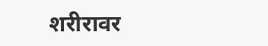शरीरावर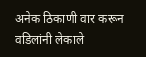अनेक ठिकाणी वार करून वडिलांनी लेकाले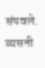संपवले. व्यसनी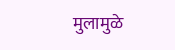मुलामुळे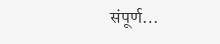संपूर्ण…